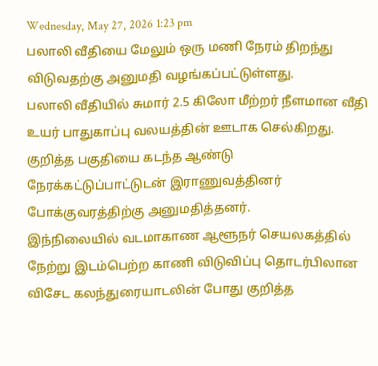Wednesday, May 27, 2026 1:23 pm
பலாலி வீதியை மேலும் ஒரு மணி நேரம் திறந்து விடுவதற்கு அனுமதி வழங்கப்பட்டுள்ளது.
பலாலி வீதியில் சுமார் 2.5 கிலோ மீற்றர் நீளமான வீதி உயர் பாதுகாப்பு வலயத்தின் ஊடாக செல்கிறது. குறித்த பகுதியை கடந்த ஆண்டு நேரக்கட்டுப்பாட்டுடன் இராணுவத்தினர் போக்குவரத்திற்கு அனுமதித்தனர்.
இந்நிலையில் வடமாகாண ஆளூநர் செயலகத்தில் நேற்று இடம்பெற்ற காணி விடுவிப்பு தொடர்பிலான விசேட கலந்துரையாடலின் போது குறித்த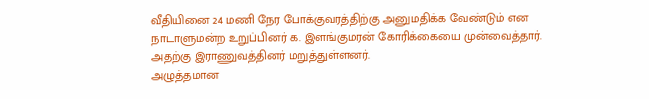வீதியினை 24 மணி நேர போக்குவரத்திற்கு அனுமதிக்க வேண்டும் என நாடாளுமன்ற உறுப்பினர் க. இளங்குமரன் கோரிக்கையை முன்வைத்தார். அதற்கு இராணுவத்தினர் மறுத்துள்ளனர்.
அழுத்தமான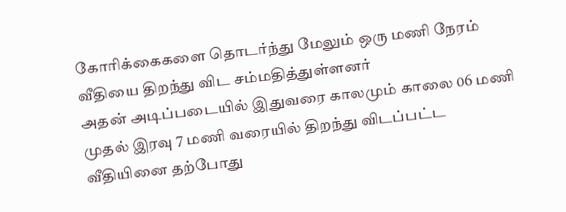கோரிக்கைகளை தொடர்ந்து மேலும் ஒரு மணி நேரம் வீதியை திறந்து விட சம்மதித்துள்ளனர்
அதன் அடிப்படையில் இதுவரை காலமும் காலை 06 மணி முதல் இரவு 7 மணி வரையில் திறந்து விடப்பட்ட வீதியினை தற்போது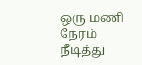ஒரு மணி நேரம் நீடித்து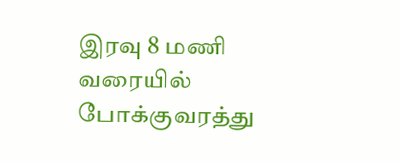இரவு 8 மணி வரையில் போக்குவரத்து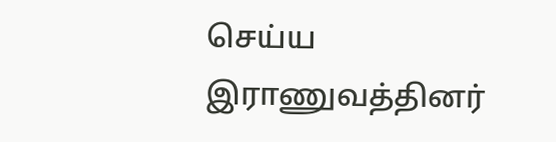செய்ய இராணுவத்தினர்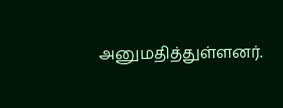அனுமதித்துள்ளனர்.